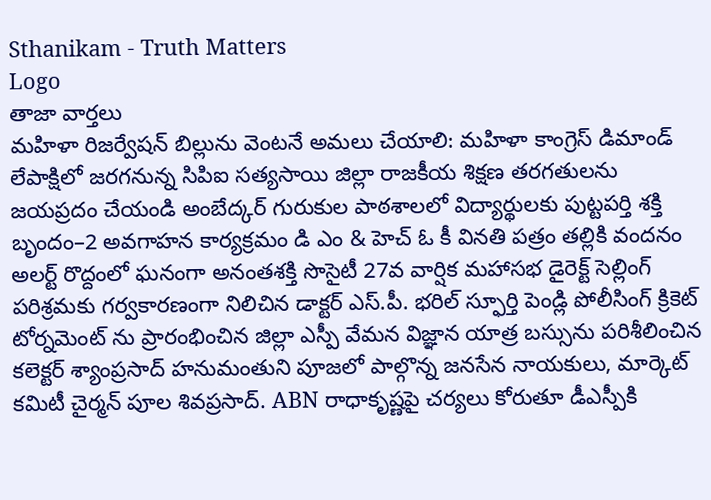Sthanikam - Truth Matters
Logo
తాజా వార్తలు
మహిళా రిజర్వేషన్ బిల్లును వెంటనే అమలు చేయాలి: మహిళా కాంగ్రెస్ డిమాండ్ లేపాక్షిలో జరగనున్న సిపిఐ సత్యసాయి జిల్లా రాజకీయ శిక్షణ తరగతులను జయప్రదం చేయండి అంబేద్కర్ గురుకుల పాఠశాలలో విద్యార్థులకు పుట్టపర్తి శక్తి బృందం–2 అవగాహన కార్యక్రమం డి ఎం & హెచ్ ఓ కీ వినతి పత్రం తల్లికి వందనం అలర్ట్ రొద్దంలో ఘనంగా అనంతశక్తి సొసైటీ 27వ వార్షిక మహాసభ డైరెక్ట్ సెల్లింగ్ పరిశ్రమకు గర్వకారణంగా నిలిచిన డాక్టర్ ఎస్.పీ. భరిల్ స్ఫూర్తి పెండ్లి పోలీసింగ్ క్రికెట్ టోర్నమెంట్ ను ప్రారంభించిన జిల్లా ఎస్పీ వేమన విజ్ఞాన యాత్ర బస్సును పరిశీలించిన కలెక్టర్ శ్యాంప్రసాద్ హనుమంతుని పూజలో పాల్గొన్న జనసేన నాయకులు, మార్కెట్ కమిటీ చైర్మన్ పూల శివప్రసాద్. ABN రాధాకృష్ణపై చర్యలు కోరుతూ డీఎస్పీకి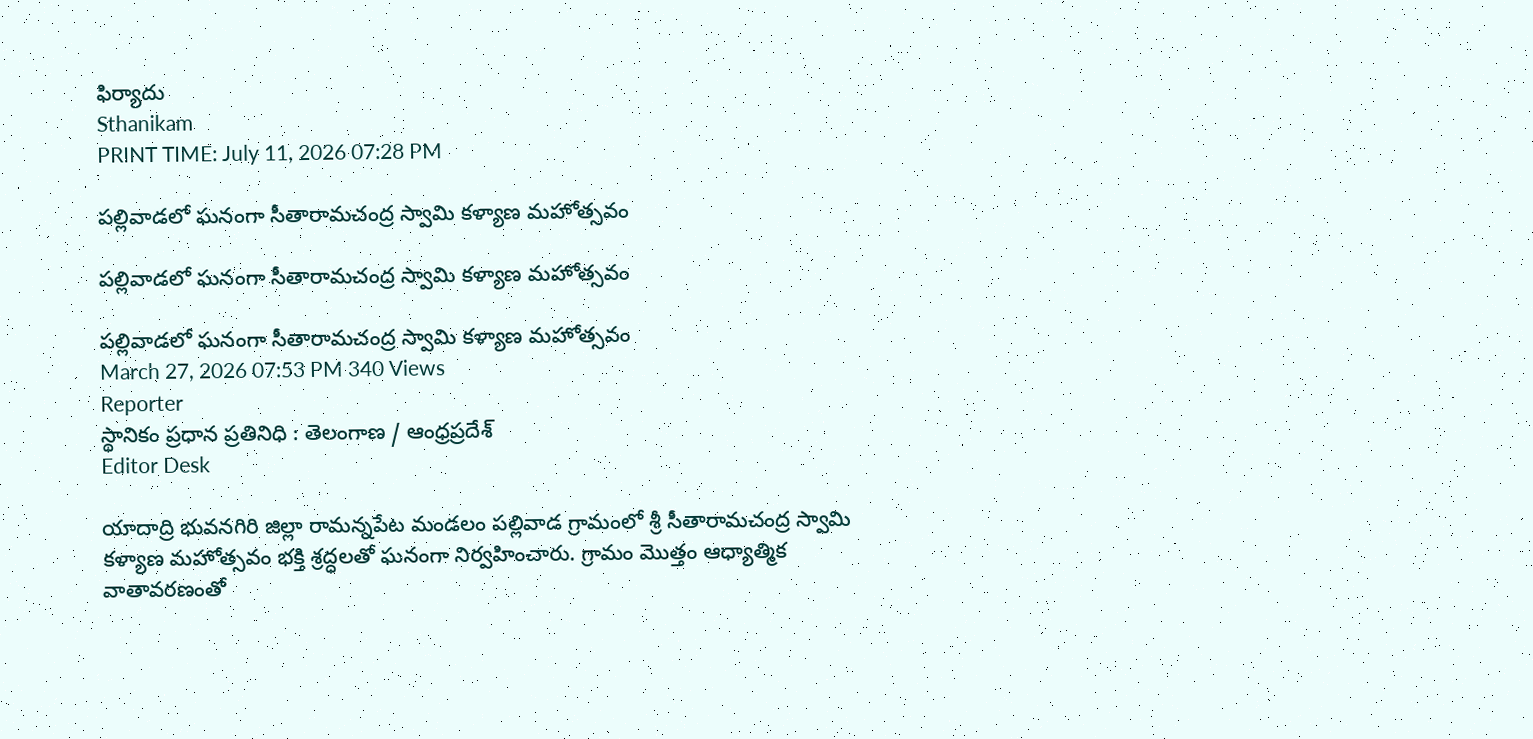ఫిర్యాదు
Sthanikam
PRINT TIME: July 11, 2026 07:28 PM

పల్లివాడలో ఘనంగా సీతారామచంద్ర స్వామి కళ్యాణ మహోత్సవం

పల్లివాడలో ఘనంగా సీతారామచంద్ర స్వామి కళ్యాణ మహోత్సవం

పల్లివాడలో ఘనంగా సీతారామచంద్ర స్వామి కళ్యాణ మహోత్సవం
March 27, 2026 07:53 PM 340 Views
Reporter
స్థానికం ప్రధాన ప్రతినిధి : తెలంగాణ / ఆంధ్రప్రదేశ్
Editor Desk

యాదాద్రి భువనగిరి జిల్లా రామన్నపేట మండలం పల్లివాడ గ్రామంలో శ్రీ సీతారామచంద్ర స్వామి కళ్యాణ మహోత్సవం భక్తి శ్రద్ధలతో ఘనంగా నిర్వహించారు. గ్రామం మొత్తం ఆధ్యాత్మిక వాతావరణంతో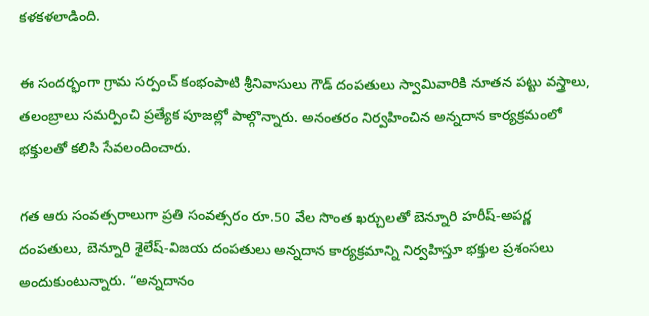కళకళలాడింది.

ఈ సందర్భంగా గ్రామ సర్పంచ్ కంభంపాటి శ్రీనివాసులు గౌడ్ దంపతులు స్వామివారికి నూతన పట్టు వస్త్రాలు, తలంబ్రాలు సమర్పించి ప్రత్యేక పూజల్లో పాల్గొన్నారు. అనంతరం నిర్వహించిన అన్నదాన కార్యక్రమంలో భక్తులతో కలిసి సేవలందించారు.

గత ఆరు సంవత్సరాలుగా ప్రతి సంవత్సరం రూ.50 వేల సొంత ఖర్చులతో బెన్నూరి హరీష్-అపర్ణ దంపతులు, బెన్నూరి శైలేష్-విజయ దంపతులు అన్నదాన కార్యక్రమాన్ని నిర్వహిస్తూ భక్తుల ప్రశంసలు అందుకుంటున్నారు. “అన్నదానం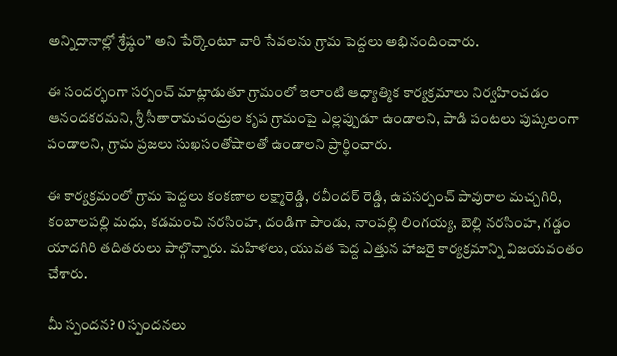అన్నిదానాల్లో శ్రేష్ఠం” అని పేర్కొంటూ వారి సేవలను గ్రామ పెద్దలు అభినందించారు.

ఈ సందర్భంగా సర్పంచ్ మాట్లాడుతూ గ్రామంలో ఇలాంటి ఆధ్యాత్మిక కార్యక్రమాలు నిర్వహించడం ఆనందకరమని, శ్రీ సీతారామచంద్రుల కృప గ్రామంపై ఎల్లప్పుడూ ఉండాలని, పాడి పంటలు పుష్కలంగా పండాలని, గ్రామ ప్రజలు సుఖసంతోషాలతో ఉండాలని ప్రార్థించారు.

ఈ కార్యక్రమంలో గ్రామ పెద్దలు కంకణాల లక్ష్మారెడ్డి, రవీందర్ రెడ్డి, ఉపసర్పంచ్ పావురాల మచ్చగిరి, కంబాలపల్లి మధు, కడమంచి నరసింహ, దండిగా పాండు, నాంపల్లి లింగయ్య, బెల్లి నరసింహ, గడ్డం యాదగిరి తదితరులు పాల్గొన్నారు. మహిళలు, యువత పెద్ద ఎత్తున హాజరై కార్యక్రమాన్ని విజయవంతం చేశారు.

మీ స్పందన? 0 స్పందనలు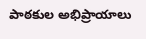పాఠకుల అభిప్రాయాలు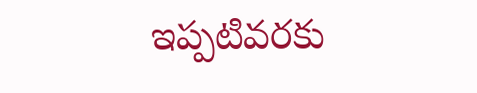ఇప్పటివరకు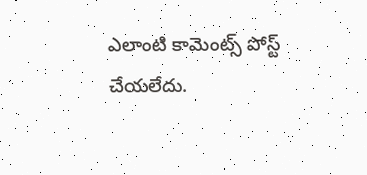ఎలాంటి కామెంట్స్ పోస్ట్ చేయలేదు.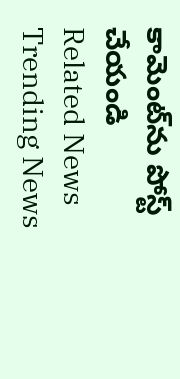కామెంట్‌ను పోస్ట్ చేయండి
Related News
Trending News